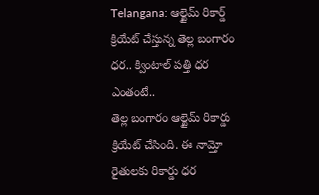Telangana: ఆల్టైమ్ రికార్డ్ క్రియేట్ చేస్తున్న తెల్ల బంగారం ధర.. క్వింటాల్ పత్తి ధర ఎంతంటే..
తెల్ల బంగారం ఆల్టైమ్ రికార్డు క్రియేట్ చేసింది. ఈ నామ్తో రైతులకు రికార్డు ధర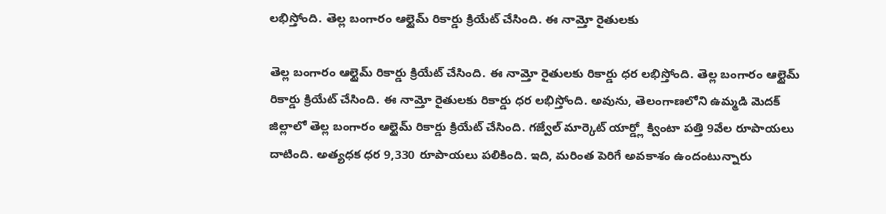లభిస్తోంది. తెల్ల బంగారం ఆల్టైమ్ రికార్డు క్రియేట్ చేసింది. ఈ నామ్తో రైతులకు

తెల్ల బంగారం ఆల్టైమ్ రికార్డు క్రియేట్ చేసింది. ఈ నామ్తో రైతులకు రికార్డు ధర లభిస్తోంది. తెల్ల బంగారం ఆల్టైమ్ రికార్డు క్రియేట్ చేసింది. ఈ నామ్తో రైతులకు రికార్డు ధర లభిస్తోంది. అవును, తెలంగాణలోని ఉమ్మడి మెదక్ జిల్లాలో తెల్ల బంగారం ఆల్టైమ్ రికార్డు క్రియేట్ చేసింది. గజ్వేల్ మార్కెట్ యార్డ్లో క్వింటా పత్తి 9వేల రూపాయలు దాటింది. అత్యధక ధర 9,330 రూపాయలు పలికింది. ఇది, మరింత పెరిగే అవకాశం ఉందంటున్నారు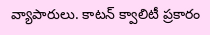వ్యాపారులు. కాటన్ క్వాలిటీ ప్రకారం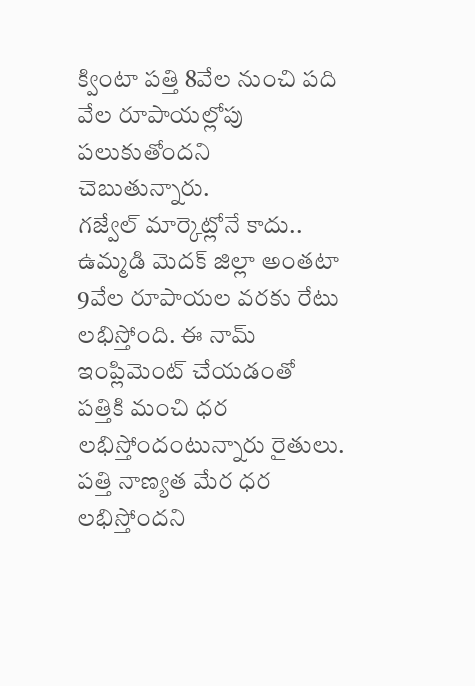క్వింటా పత్తి 8వేల నుంచి పది వేల రూపాయల్లోపు పలుకుతోందని చెబుతున్నారు.
గజ్వేల్ మార్కెట్లోనే కాదు.. ఉమ్మడి మెదక్ జిల్లా అంతటా 9వేల రూపాయల వరకు రేటు లభిస్తోంది. ఈ నామ్ ఇంప్లిమెంట్ చేయడంతో పత్తికి మంచి ధర లభిస్తోందంటున్నారు రైతులు. పత్తి నాణ్యత మేర ధర లభిస్తోందని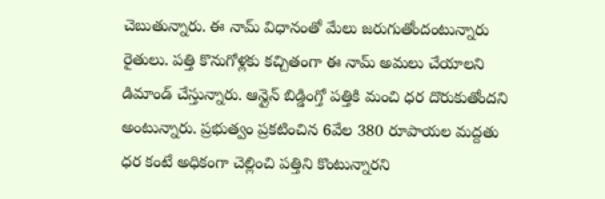చెబుతున్నారు. ఈ నామ్ విధానంతో మేలు జరుగుతోందంటున్నారు రైతులు. పత్తి కొనుగోళ్లకు కచ్చితంగా ఈ నామ్ అమలు చేయాలని డిమాండ్ చేస్తున్నారు. ఆన్లైన్ బిడ్డింగ్తో పత్తికి మంచి ధర దొరుకుతోందని అంటున్నారు. ప్రభుత్వం ప్రకటించిన 6వేల 380 రూపాయల మద్దతు ధర కంటే అధికంగా చెల్లించి పత్తిని కొంటున్నారని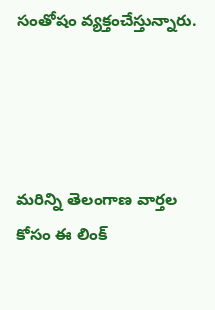సంతోషం వ్యక్తంచేస్తున్నారు.




మరిన్ని తెలంగాణ వార్తల కోసం ఈ లింక్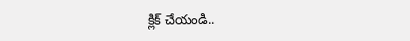క్లిక్ చేయండి..